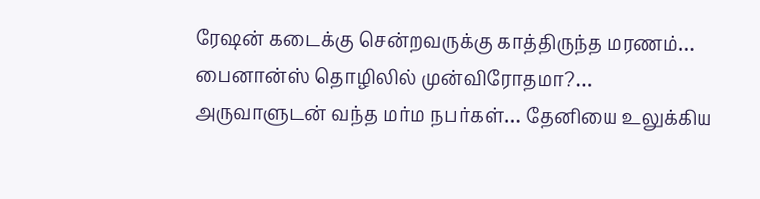ரேஷன் கடைக்கு சென்றவருக்கு காத்திருந்த மரணம்… பைனான்ஸ் தொழிலில் முன்விரோதமா?… அருவாளுடன் வந்த மர்ம நபர்கள்… தேனியை உலுக்கிய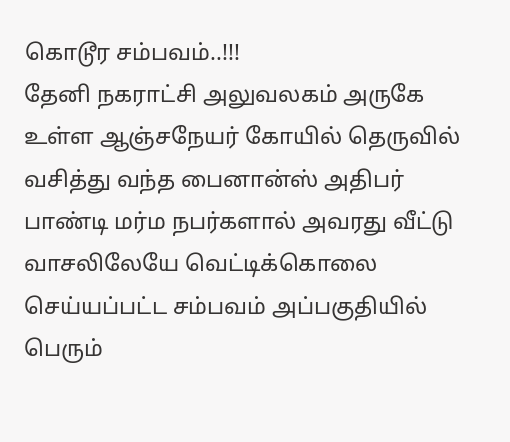கொடூர சம்பவம்..!!!
தேனி நகராட்சி அலுவலகம் அருகே உள்ள ஆஞ்சநேயர் கோயில் தெருவில் வசித்து வந்த பைனான்ஸ் அதிபர் பாண்டி மர்ம நபர்களால் அவரது வீட்டு வாசலிலேயே வெட்டிக்கொலை செய்யப்பட்ட சம்பவம் அப்பகுதியில் பெரும்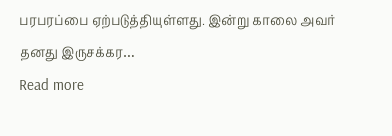பரபரப்பை ஏற்படுத்தியுள்ளது. இன்று காலை அவர் தனது இருசக்கர…
Read more